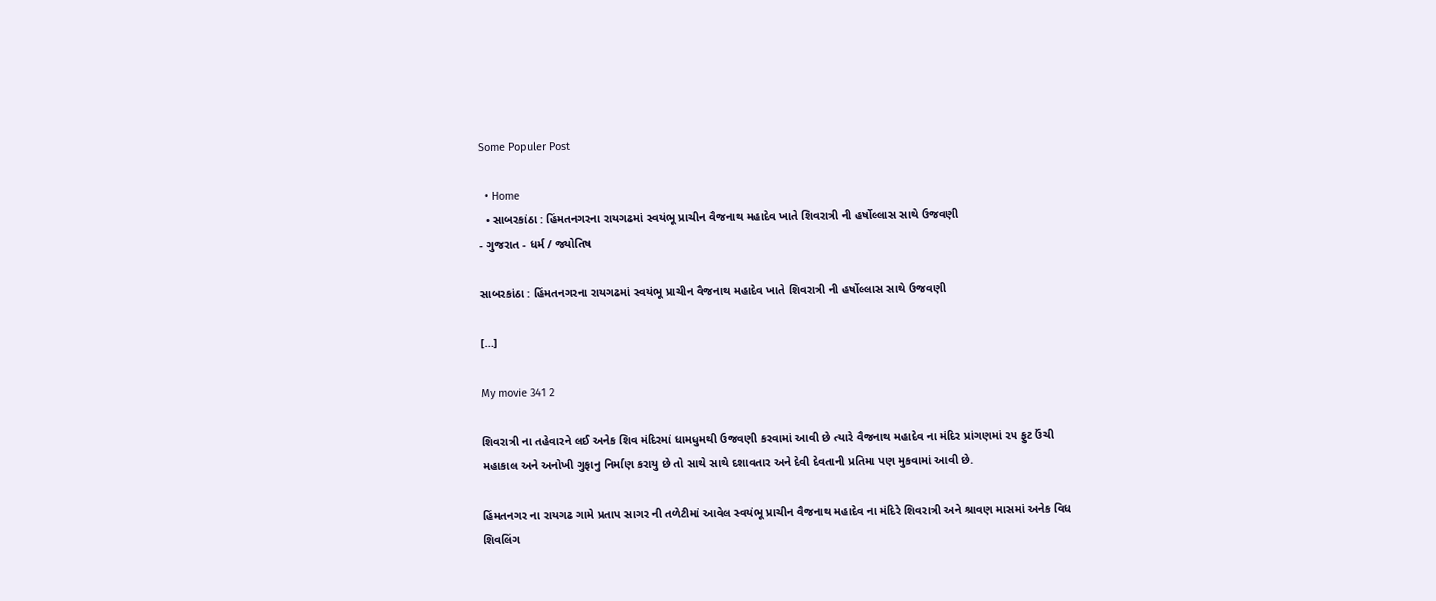Some Populer Post

  • Home
  • સાબરકાંઠા : હિંમતનગરના રાયગઢમાં સ્વયંભૂ પ્રાચીન વૈજનાથ મહાદેવ ખાતે શિવરાત્રી ની હર્ષોલ્લાસ સાથે ઉજવણી
- ગુજરાત - ધર્મ / જ્યોતિષ

સાબરકાંઠા : હિંમતનગરના રાયગઢમાં સ્વયંભૂ પ્રાચીન વૈજનાથ મહાદેવ ખાતે શિવરાત્રી ની હર્ષોલ્લાસ સાથે ઉજવણી

[…]

My movie 341 2

શિવરાત્રી ના તહેવારને લઈ અનેક શિવ મંદિરમાં ધામધુમથી ઉજવણી કરવામાં આવી છે ત્યારે વૈજનાથ મહાદેવ ના મંદિર પ્રાંગણમાં ૨૫ ફુટ ઉંચી મહાકાલ અને અનોખી ગુફાનુ નિર્માણ કરાયુ છે તો સાથે સાથે દશાવતાર અને દેવી દેવતાની પ્રતિમા પણ મુકવામાં આવી છે.

હિંમતનગર ના રાયગઢ ગામે પ્રતાપ સાગર ની તળેટીમાં આવેલ સ્વયંભૂ પ્રાચીન વૈજનાથ મહાદેવ ના મંદિરે શિવરાત્રી અને શ્રાવણ માસમાં અનેક વિધ શિવલિંગ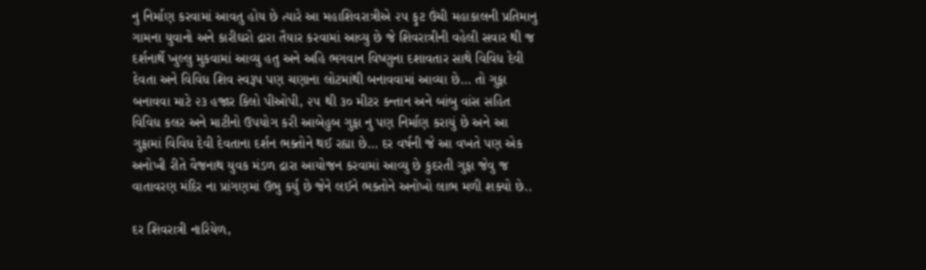નુ નિર્માણ કરવામાં આવતુ હોય છે ત્યારે આ મહાશિવરાત્રીએ ૨૫ ફુટ ઉંચી મહાકાલની પ્રતિમાનુ ગામના યુવાનો અને કારીઘરો દ્રારા તૈયાર કરવામાં આવ્યુ છે જે શિવરાત્રીની વહેલી સવાર થી જ દર્શનાર્થે ખુલ્લુ મુકવામાં આવ્યુ હતુ અને અહિ ભગવાન વિષ્ણુના દશાવતાર સાથે વિવિધ દેવી દેવતા અને વિવિધ શિવ સ્વરૂપ પણ ચણાના લોટમાંથી બનાવવામાં આવ્યા છે… તો ગુફા બનાવવા માટે ૨૩ હજાર કિલો પીઓપી, ૨૫ થી ૩૦ મીટર કન્તાન અને બાંબુ વાંસ સહિત વિવિધ કલર અને માટીનો ઉપયોગ કરી આબેહુબ ગુફા નુ પણ નિર્માણ કરાયું છે અને આ ગુફામાં વિવિધ દેવી દેવતાના દર્શન ભક્તોને થઈ રહ્યા છે… દર વર્ષની જે આ વખતે પણ એક અનોખી રીતે વૈજનાથ યુવક મંડળ દ્રારા આયોજન કરવામાં આવ્યુ છે કુદરતી ગુફા જેવુ જ વાતાવરણ મંદિર ના પ્રાંગણમાં ઉભુ કર્યુ છે જેને લઈને ભક્તોને અનોખો લાભ મળી શક્યો છે..

દર શિવરાત્રી નારિયેળ,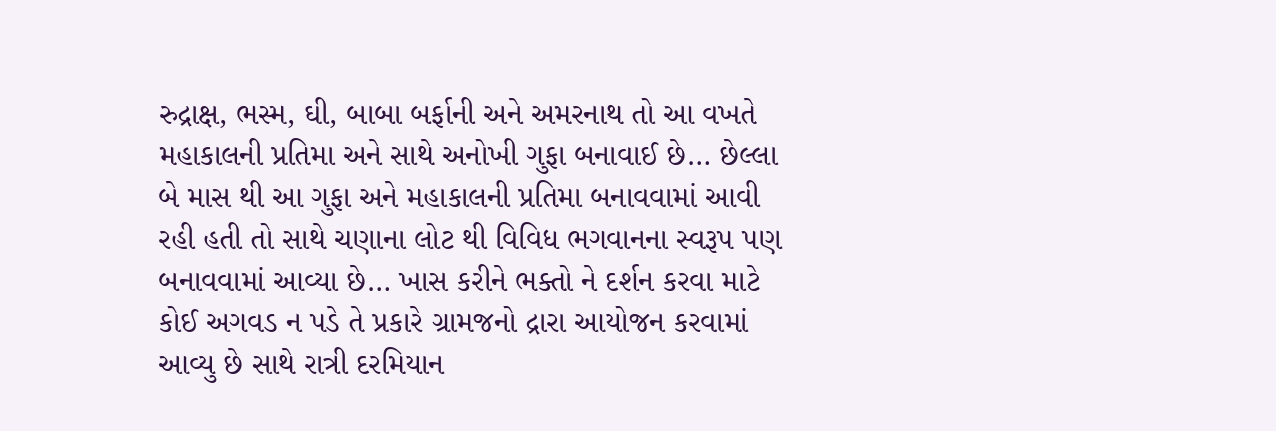રુદ્રાક્ષ, ભસ્મ, ઘી, બાબા બર્ફાની અને અમરનાથ તો આ વખતે મહાકાલની પ્રતિમા અને સાથે અનોખી ગુફા બનાવાઈ છે… છેલ્લા બે માસ થી આ ગુફા અને મહાકાલની પ્રતિમા બનાવવામાં આવી રહી હતી તો સાથે ચણાના લોટ થી વિવિધ ભગવાનના સ્વરૂપ પણ બનાવવામાં આવ્યા છે… ખાસ કરીને ભક્તો ને દર્શન કરવા માટે કોઈ અગવડ ન પડે તે પ્રકારે ગ્રામજનો દ્રારા આયોજન કરવામાં આવ્યુ છે સાથે રાત્રી દરમિયાન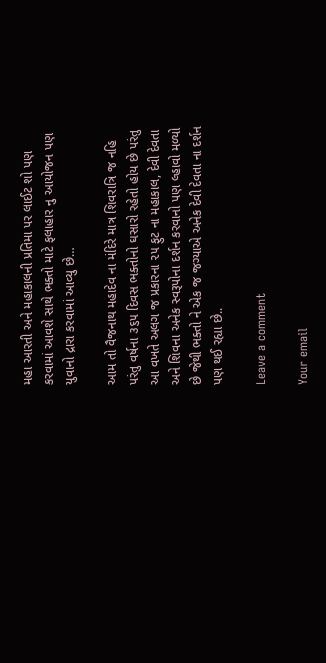મહા આરતી અને મહાકાલની પ્રતિમા પર લાઈટ શો પણ કરવામાં આવશે સાથે ભક્તો માટે ફલાહાર નુ આયોજન પણ યુવાનો દ્રારા કરવામાં આવ્યુ છે…

આમ તો વૈજનાથ મહાદેવ ના મંદિરે માત્ર શિવરાત્રિ જ નહિ પરંતુ વર્ષના ૩૬૫ દિવસ ભક્તોનો ઘસારો રહેતો હોય છે પરંતુ આ વખતે અલગ જ પ્રકારના ૨૫ ફુટ ના મહાકાલ, દેવી દેવતા અને શિવના અનેક સ્વરૂપોના દર્શન કરવાનો પણ લ્હાવો મળ્યો છે જેથી ભક્તો ને એક જ જગ્યાએ અનેક દેવી દેવતા ના દર્શન પણ થઈ રહ્યા છે..

Leave a comment

Your email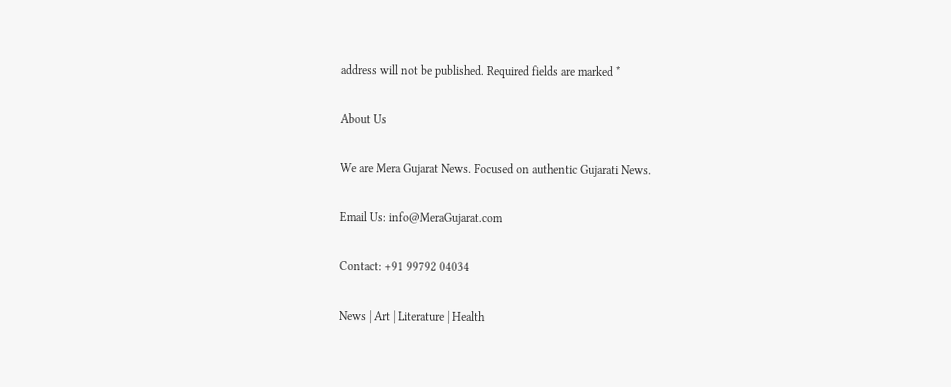address will not be published. Required fields are marked *

About Us

We are Mera Gujarat News. Focused on authentic Gujarati News.

Email Us: info@MeraGujarat.com

Contact: +91 99792 04034

News | Art | Literature | Health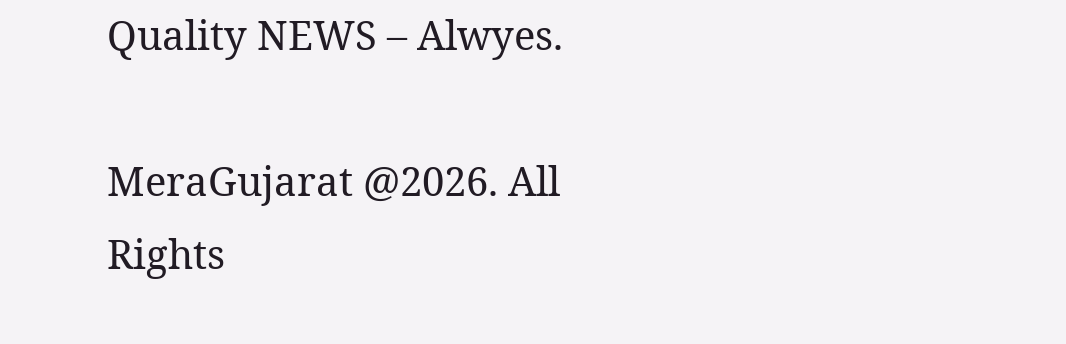Quality NEWS – Alwyes.

MeraGujarat @2026. All Rights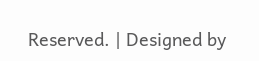Reserved. | Designed by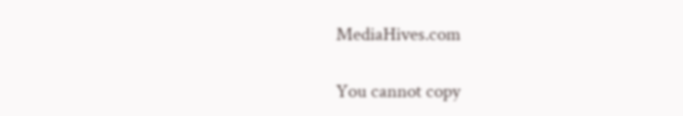MediaHives.com

You cannot copy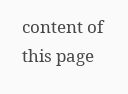content of this page